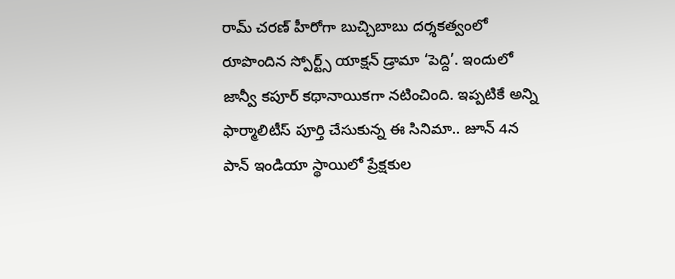రామ్ చరణ్ హీరోగా బుచ్చిబాబు దర్శకత్వంలో రూపొందిన స్పోర్ట్స్ యాక్షన్ డ్రామా ‘పెద్ది’. ఇందులో జాన్వీ కపూర్ కథానాయికగా నటించింది. ఇప్పటికే అన్ని ఫార్మాలిటీస్ పూర్తి చేసుకున్న ఈ సినిమా.. జూన్ 4న పాన్ ఇండియా స్థాయిలో ప్రేక్షకుల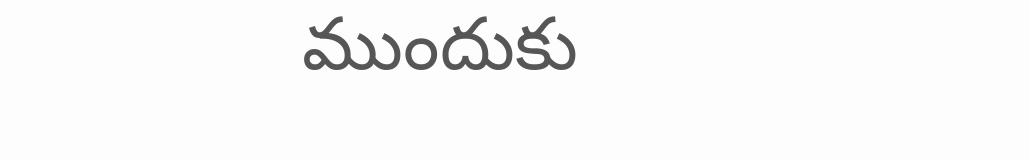ముందుకు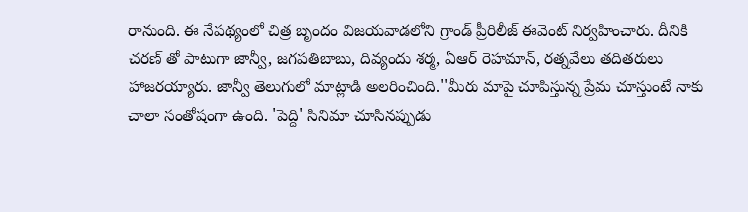రానుంది. ఈ నేపథ్యంలో చిత్ర బృందం విజయవాడలోని గ్రాండ్ ప్రీరిలీజ్ ఈవెంట్ నిర్వహించారు. దీనికి చరణ్ తో పాటుగా జాన్వీ, జగపతిబాబు, దివ్యందు శర్మ, ఏఆర్ రెహమాన్, రత్నవేలు తదితరులు హాజరయ్యారు. జాన్వీ తెలుగులో మాట్లాడి అలరించింది.''మీరు మాపై చూపిస్తున్న ప్రేమ చూస్తుంటే నాకు చాలా సంతోషంగా ఉంది. 'పెద్ది' సినిమా చూసినప్పుడు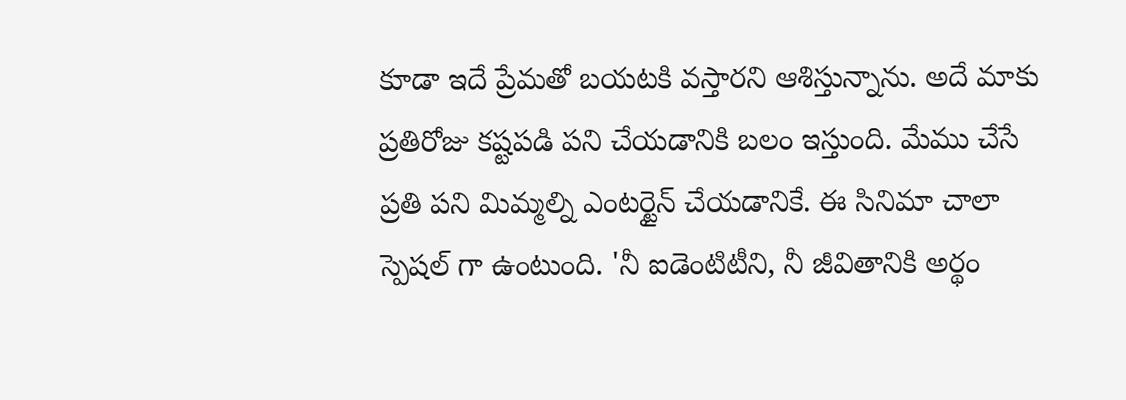కూడా ఇదే ప్రేమతో బయటకి వస్తారని ఆశిస్తున్నాను. అదే మాకు ప్రతిరోజు కష్టపడి పని చేయడానికి బలం ఇస్తుంది. మేము చేసే ప్రతి పని మిమ్మల్ని ఎంటర్టైన్ చేయడానికే. ఈ సినిమా చాలా స్పెషల్ గా ఉంటుంది. 'నీ ఐడెంటిటీని, నీ జీవితానికి అర్థం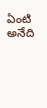ఏంటి అనేది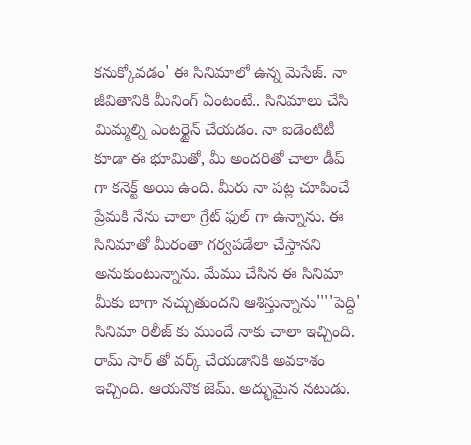కనుక్కోవడం' ఈ సినిమాలో ఉన్న మెసేజ్. నా జీవితానికి మీనింగ్ ఏంటంటే.. సినిమాలు చేసి మిమ్మల్ని ఎంటర్టైన్ చేయడం. నా ఐడెంటిటీ కూడా ఈ భూమితో, మీ అందరితో చాలా డీప్ గా కనెక్ట్ అయి ఉంది. మీరు నా పట్ల చూపించే ప్రేమకి నేను చాలా గ్రేట్ ఫుల్ గా ఉన్నాను. ఈ సినిమాతో మీరంతా గర్వపడేలా చేస్తానని అనుకుంటున్నాను. మేము చేసిన ఈ సినిమా మీకు బాగా నచ్చుతుందని ఆశిస్తున్నాను''''పెద్ది' సినిమా రిలీజ్ కు ముందే నాకు చాలా ఇచ్చింది. రామ్ సార్ తో వర్క్ చేయడానికి అవకాశం ఇచ్చింది. ఆయనొక జెమ్. అద్భుమైన నటుడు.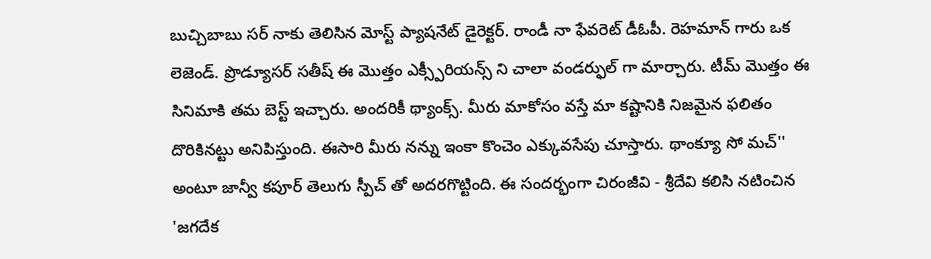బుచ్చిబాబు సర్ నాకు తెలిసిన మోస్ట్ ప్యాషనేట్ డైరెక్టర్. రాండీ నా ఫేవరెట్ డీఓపీ. రెహమాన్ గారు ఒక లెజెండ్. ప్రొడ్యూసర్ సతీష్ ఈ మొత్తం ఎక్స్పీరియన్స్ ని చాలా వండర్ఫుల్ గా మార్చారు. టీమ్ మొత్తం ఈ సినిమాకి తమ బెస్ట్ ఇచ్చారు. అందరికీ థ్యాంక్స్. మీరు మాకోసం వస్తే మా కష్టానికి నిజమైన ఫలితం దొరికినట్టు అనిపిస్తుంది. ఈసారి మీరు నన్ను ఇంకా కొంచెం ఎక్కువసేపు చూస్తారు. థాంక్యూ సో మచ్'' అంటూ జాన్వీ కపూర్ తెలుగు స్పీచ్ తో అదరగొట్టింది. ఈ సందర్భంగా చిరంజీవి - శ్రీదేవి కలిసి నటించిన 'జగదేక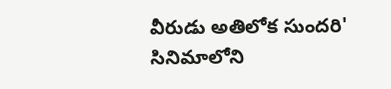వీరుడు అతిలోక సుందరి' సినిమాలోని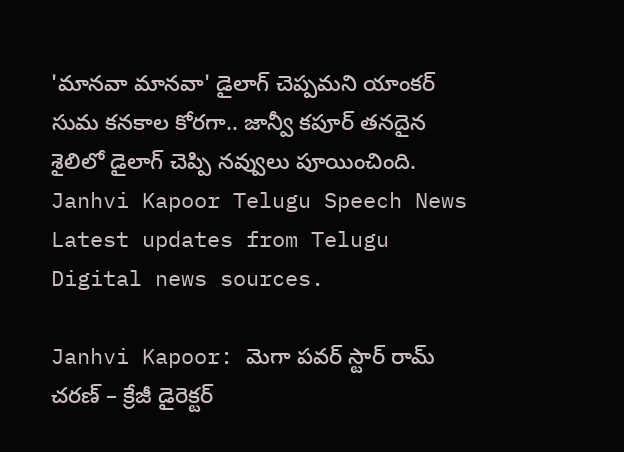'మానవా మానవా' డైలాగ్ చెప్పమని యాంకర్ సుమ కనకాల కోరగా.. జాన్వీ కపూర్ తనదైన శైలిలో డైలాగ్ చెప్పి నవ్వులు పూయించింది.
Janhvi Kapoor Telugu Speech News
Latest updates from Telugu Digital news sources.

Janhvi Kapoor: మెగా పవర్ స్టార్ రామ్ చరణ్ – క్రేజీ డైరెక్టర్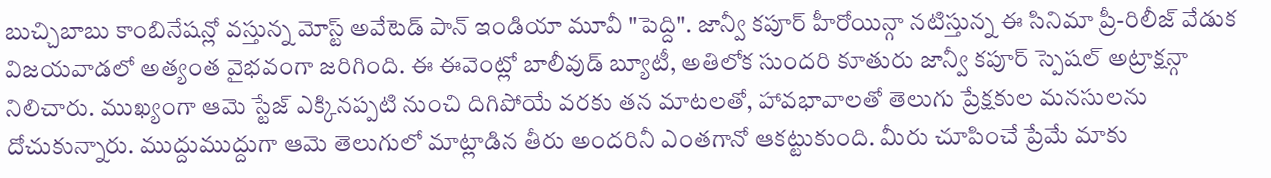బుచ్చిబాబు కాంబినేషన్లో వస్తున్న మోస్ట్ అవేటెడ్ పాన్ ఇండియా మూవీ "పెద్ది". జాన్వీ కపూర్ హీరోయిన్గా నటిస్తున్న ఈ సినిమా ప్రీ-రిలీజ్ వేడుక విజయవాడలో అత్యంత వైభవంగా జరిగింది. ఈ ఈవెంట్లో బాలీవుడ్ బ్యూటీ, అతిలోక సుందరి కూతురు జాన్వీ కపూర్ స్పెషల్ అట్రాక్షన్గా నిలిచారు. ముఖ్యంగా ఆమె స్టేజ్ ఎక్కినప్పటి నుంచి దిగిపోయే వరకు తన మాటలతో, హావభావాలతో తెలుగు ప్రేక్షకుల మనసులను దోచుకున్నారు. ముద్దుముద్దుగా ఆమె తెలుగులో మాట్లాడిన తీరు అందరినీ ఎంతగానో ఆకట్టుకుంది. మీరు చూపించే ప్రేమే మాకు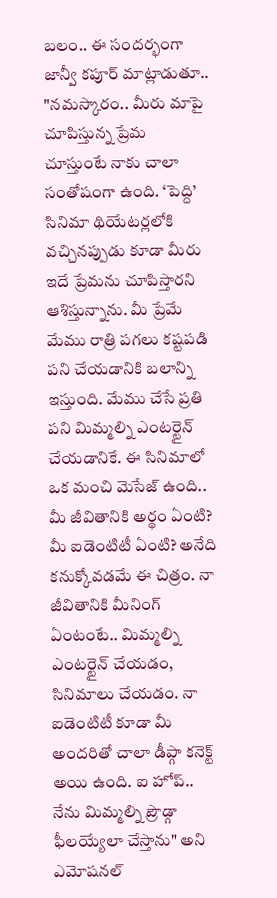బలం.. ఈ సందర్భంగా జాన్వీ కపూర్ మాట్లాడుతూ.. "నమస్కారం.. మీరు మాపై చూపిస్తున్న ప్రేమ చూస్తుంటే నాకు చాలా సంతోషంగా ఉంది. ‘పెద్ది’ సినిమా థియేటర్లలోకి వచ్చినప్పుడు కూడా మీరు ఇదే ప్రేమను చూపిస్తారని ఆశిస్తున్నాను. మీ ప్రేమే మేము రాత్రి పగలు కష్టపడి పని చేయడానికి బలాన్ని ఇస్తుంది. మేము చేసే ప్రతి పని మిమ్మల్ని ఎంటర్టైన్ చేయడానికే. ఈ సినిమాలో ఒక మంచి మెసేజ్ ఉంది.. మీ జీవితానికి అర్థం ఏంటి? మీ ఐడెంటిటీ ఏంటి? అనేది కనుక్కోవడమే ఈ చిత్రం. నా జీవితానికి మీనింగ్ ఏంటంటే.. మిమ్మల్ని ఎంటర్టైన్ చేయడం, సినిమాలు చేయడం. నా ఐడెంటిటీ కూడా మీ అందరితో చాలా డీప్గా కనెక్ట్ అయి ఉంది. ఐ హోప్.. నేను మిమ్మల్ని ప్రౌడ్గా ఫీలయ్యేలా చేస్తాను" అని ఎమోషనల్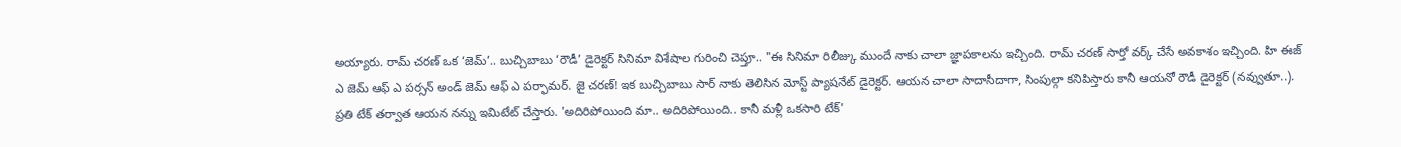అయ్యారు. రామ్ చరణ్ ఒక ‘జెమ్’.. బుచ్చిబాబు ‘రౌడీ’ డైరెక్టర్ సినిమా విశేషాల గురించి చెప్తూ.. "ఈ సినిమా రిలీజ్కు ముందే నాకు చాలా జ్ఞాపకాలను ఇచ్చింది. రామ్ చరణ్ సార్తో వర్క్ చేసే అవకాశం ఇచ్చింది. హి ఈజ్ ఎ జెమ్ ఆఫ్ ఎ పర్సన్ అండ్ జెమ్ ఆఫ్ ఎ పర్ఫామర్. జై చరణ్! ఇక బుచ్చిబాబు సార్ నాకు తెలిసిన మోస్ట్ ప్యాషనేట్ డైరెక్టర్. ఆయన చాలా సాదాసీదాగా, సింపుల్గా కనిపిస్తారు కానీ ఆయనో రౌడీ డైరెక్టర్ (నవ్వుతూ..). ప్రతి టేక్ తర్వాత ఆయన నన్ను ఇమిటేట్ చేస్తారు. 'అదిరిపోయింది మా.. అదిరిపోయింది.. కానీ మళ్లీ ఒకసారి టేక్'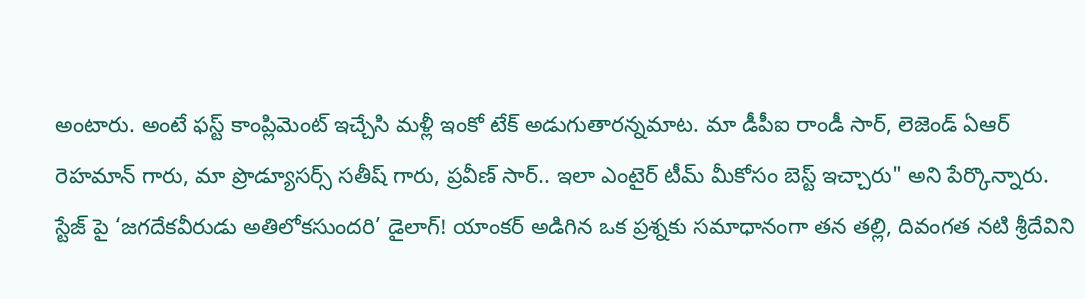అంటారు. అంటే ఫస్ట్ కాంప్లిమెంట్ ఇచ్చేసి మళ్లీ ఇంకో టేక్ అడుగుతారన్నమాట. మా డీపీఐ రాండీ సార్, లెజెండ్ ఏఆర్ రెహమాన్ గారు, మా ప్రొడ్యూసర్స్ సతీష్ గారు, ప్రవీణ్ సార్.. ఇలా ఎంటైర్ టీమ్ మీకోసం బెస్ట్ ఇచ్చారు" అని పేర్కొన్నారు. స్టేజ్ పై ‘జగదేకవీరుడు అతిలోకసుందరి’ డైలాగ్! యాంకర్ అడిగిన ఒక ప్రశ్నకు సమాధానంగా తన తల్లి, దివంగత నటి శ్రీదేవిని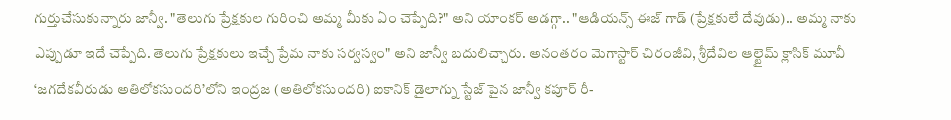గుర్తుచేసుకున్నారు జాన్వీ. "తెలుగు ప్రేక్షకుల గురించి అమ్మ మీకు ఏం చెప్పేది?" అని యాంకర్ అడగ్గా.. "ఆడియన్స్ ఈజ్ గాడ్ (ప్రేక్షకులే దేవుడు).. అమ్మ నాకు ఎప్పుడూ ఇదే చెప్పేది. తెలుగు ప్రేక్షకులు ఇచ్చే ప్రేమ నాకు సర్వస్వం" అని జాన్వీ బదులిచ్చారు. అనంతరం మెగాస్టార్ చిరంజీవి, శ్రీదేవిల ఆల్టైమ్ క్లాసిక్ మూవీ ‘జగదేకవీరుడు అతిలోకసుందరి’లోని ఇంద్రజ (అతిలోకసుందరి) ఐకానిక్ డైలాగ్ను స్టేజ్ పైన జాన్వీ కపూర్ రీ-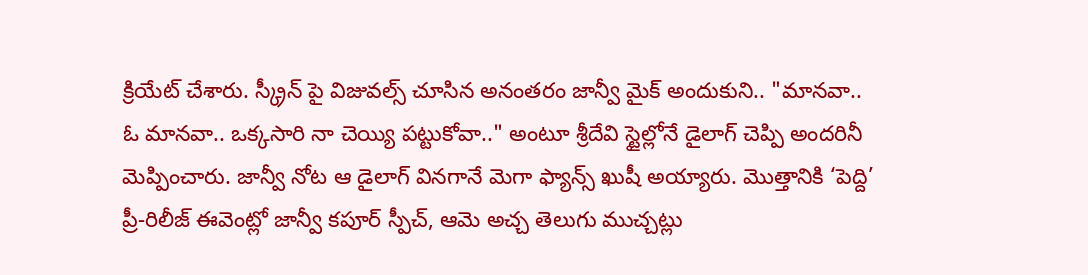క్రియేట్ చేశారు. స్క్రీన్ పై విజువల్స్ చూసిన అనంతరం జాన్వీ మైక్ అందుకుని.. "మానవా.. ఓ మానవా.. ఒక్కసారి నా చెయ్యి పట్టుకోవా.." అంటూ శ్రీదేవి స్టైల్లోనే డైలాగ్ చెప్పి అందరినీ మెప్పించారు. జాన్వీ నోట ఆ డైలాగ్ వినగానే మెగా ఫ్యాన్స్ ఖుషీ అయ్యారు. మొత్తానికి ‘పెద్ది’ ప్రీ-రిలీజ్ ఈవెంట్లో జాన్వీ కపూర్ స్పీచ్, ఆమె అచ్చ తెలుగు ముచ్చట్లు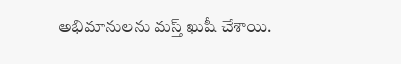అభిమానులను మస్త్ ఖుషీ చేశాయి.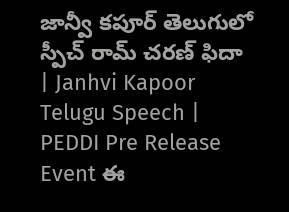జాన్వీ కపూర్ తెలుగులో స్పీచ్ రామ్ చరణ్ ఫిదా | Janhvi Kapoor Telugu Speech | PEDDI Pre Release Event ఈ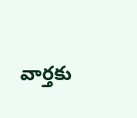వార్తకు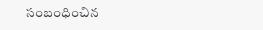సంబంధించిన